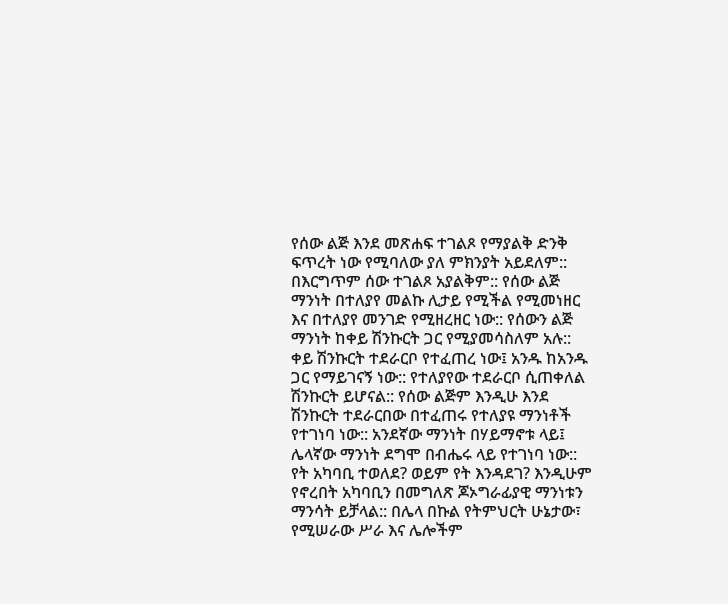የሰው ልጅ እንደ መጽሐፍ ተገልጾ የማያልቅ ድንቅ ፍጥረት ነው የሚባለው ያለ ምክንያት አይደለም:: በእርግጥም ሰው ተገልጾ አያልቅም:: የሰው ልጅ ማንነት በተለያየ መልኩ ሊታይ የሚችል የሚመነዘር እና በተለያየ መንገድ የሚዘረዘር ነው:: የሰውን ልጅ ማንነት ከቀይ ሽንኩርት ጋር የሚያመሳስለም አሉ::
ቀይ ሽንኩርት ተደራርቦ የተፈጠረ ነው፤ አንዱ ከአንዱ ጋር የማይገናኝ ነው:: የተለያየው ተደራርቦ ሲጠቀለል ሽንኩርት ይሆናል:: የሰው ልጅም እንዲሁ እንደ ሽንኩርት ተደራርበው በተፈጠሩ የተለያዩ ማንነቶች የተገነባ ነው:: አንደኛው ማንነት በሃይማኖቱ ላይ፤ ሌላኛው ማንነት ደግሞ በብሔሩ ላይ የተገነባ ነው:: የት አካባቢ ተወለደ? ወይም የት እንዳደገ? እንዲሁም የኖረበት አካባቢን በመግለጽ ጆኦግራፊያዊ ማንነቱን ማንሳት ይቻላል:: በሌላ በኩል የትምህርት ሁኔታው፣ የሚሠራው ሥራ እና ሌሎችም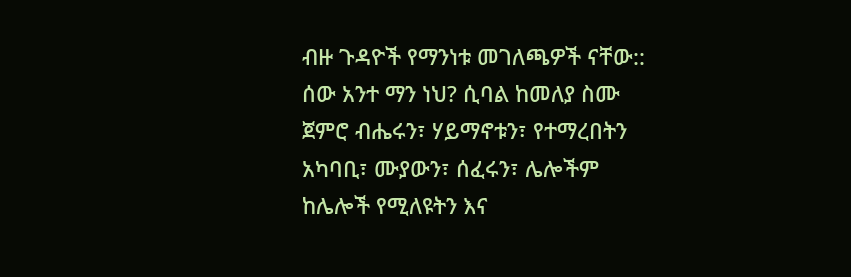ብዙ ጉዳዮች የማንነቱ መገለጫዎች ናቸው::
ሰው አንተ ማን ነህ? ሲባል ከመለያ ስሙ ጀምሮ ብሔሩን፣ ሃይማኖቱን፣ የተማረበትን አካባቢ፣ ሙያውን፣ ሰፈሩን፣ ሌሎችም ከሌሎች የሚለዩትን እና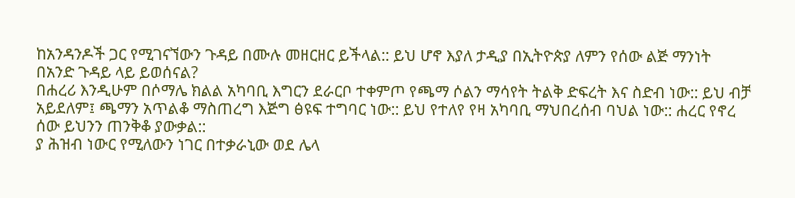ከአንዳንዶች ጋር የሚገናኘውን ጉዳይ በሙሉ መዘርዘር ይችላል:: ይህ ሆኖ እያለ ታዲያ በኢትዮጵያ ለምን የሰው ልጅ ማንነት በአንድ ጉዳይ ላይ ይወሰናል?
በሐረሪ እንዲሁም በሶማሌ ክልል አካባቢ እግርን ደራርቦ ተቀምጦ የጫማ ሶልን ማሳየት ትልቅ ድፍረት እና ስድብ ነው:: ይህ ብቻ አይደለም፤ ጫማን አጥልቆ ማስጠረግ እጅግ ፅዩፍ ተግባር ነው:: ይህ የተለየ የዛ አካባቢ ማህበረሰብ ባህል ነው:: ሐረር የኖረ ሰው ይህንን ጠንቅቆ ያውቃል::
ያ ሕዝብ ነውር የሚለውን ነገር በተቃራኒው ወደ ሌላ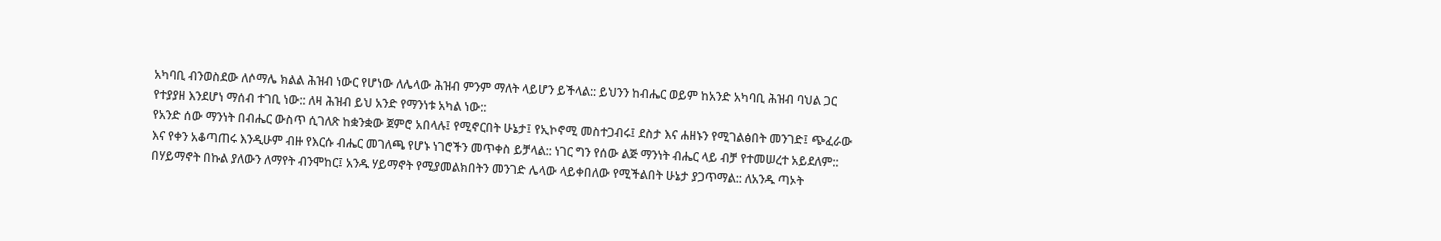አካባቢ ብንወስደው ለሶማሌ ክልል ሕዝብ ነውር የሆነው ለሌላው ሕዝብ ምንም ማለት ላይሆን ይችላል:: ይህንን ከብሔር ወይም ከአንድ አካባቢ ሕዝብ ባህል ጋር የተያያዘ እንደሆነ ማሰብ ተገቢ ነው:: ለዛ ሕዝብ ይህ አንድ የማንነቱ አካል ነው::
የአንድ ሰው ማንነት በብሔር ውስጥ ሲገለጽ ከቋንቋው ጀምሮ አበላሉ፤ የሚኖርበት ሁኔታ፤ የኢኮኖሚ መስተጋብሩ፤ ደስታ እና ሐዘኑን የሚገልፅበት መንገድ፤ ጭፈራው እና የቀን አቆጣጠሩ እንዲሁም ብዙ የእርሱ ብሔር መገለጫ የሆኑ ነገሮችን መጥቀስ ይቻላል:: ነገር ግን የሰው ልጅ ማንነት ብሔር ላይ ብቻ የተመሠረተ አይደለም::
በሃይማኖት በኩል ያለውን ለማየት ብንሞከር፤ አንዱ ሃይማኖት የሚያመልክበትን መንገድ ሌላው ላይቀበለው የሚችልበት ሁኔታ ያጋጥማል:: ለአንዱ ጣኦት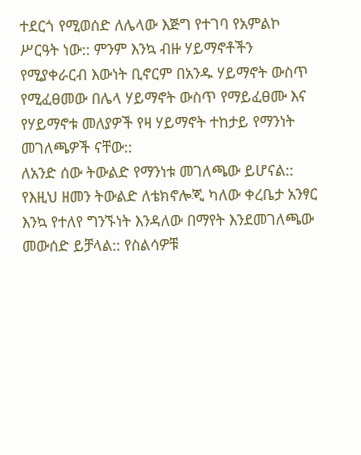ተደርጎ የሚወሰድ ለሌላው እጅግ የተገባ የአምልኮ ሥርዓት ነው:: ምንም እንኳ ብዙ ሃይማኖቶችን የሚያቀራርብ እውነት ቢኖርም በአንዱ ሃይማኖት ውስጥ የሚፈፀመው በሌላ ሃይማኖት ውስጥ የማይፈፀሙ እና የሃይማኖቱ መለያዎች የዛ ሃይማኖት ተከታይ የማንነት መገለጫዎች ናቸው::
ለአንድ ሰው ትውልድ የማንነቱ መገለጫው ይሆናል:: የእዚህ ዘመን ትውልድ ለቴክኖሎጂ ካለው ቀረቤታ አንፃር እንኳ የተለየ ግንኙነት እንዳለው በማየት እንደመገለጫው መውሰድ ይቻላል:: የስልሳዎቹ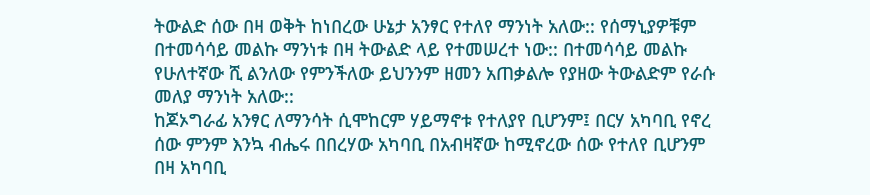ትውልድ ሰው በዛ ወቅት ከነበረው ሁኔታ አንፃር የተለየ ማንነት አለው:: የሰማኒያዎቹም በተመሳሳይ መልኩ ማንነቱ በዛ ትውልድ ላይ የተመሠረተ ነው:: በተመሳሳይ መልኩ የሁለተኛው ሺ ልንለው የምንችለው ይህንንም ዘመን አጠቃልሎ የያዘው ትውልድም የራሱ መለያ ማንነት አለው::
ከጆኦግራፊ አንፃር ለማንሳት ሲሞከርም ሃይማኖቱ የተለያየ ቢሆንም፤ በርሃ አካባቢ የኖረ ሰው ምንም እንኳ ብሔሩ በበረሃው አካባቢ በአብዛኛው ከሚኖረው ሰው የተለየ ቢሆንም በዛ አካባቢ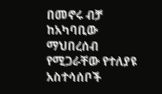በመኖሩ ብቻ ከአካባቢው ማህበረሰብ የሚጋራቸው የተለያዩ አስተሳሰቦች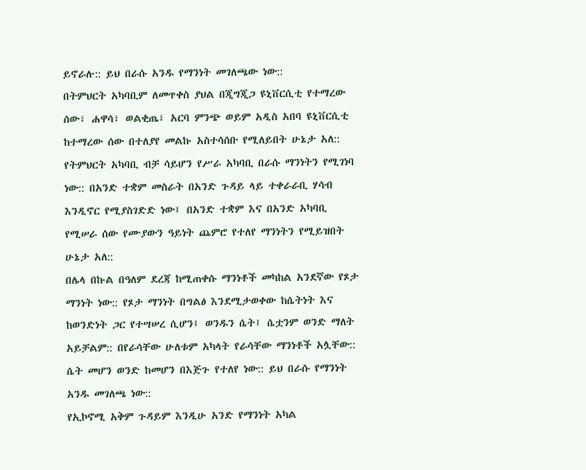ይኖራሉ:: ይህ በራሱ አንዱ የማንነት መገለጫው ነው::
በትምህርት አካባቢም ለመጥቀስ ያህል በጂግጂጋ ዩኒቨርሲቲ የተማረው ሰው፣ ሐዋሳ፣ ወልቂጤ፣ አርባ ምንጭ ወይም አዲስ አበባ ዩኒቨርሲቲ ከተማረው ሰው በተለያየ መልኩ አስተሳሰቡ የሚለይበት ሁኔታ አለ:: የትምህርት አካባቢ ብቻ ሳይሆን የሥራ አካባቢ በራሱ ማንነትን የሚገነባ ነው:: በአንድ ተቋም መስራት በአንድ ጉዳይ ላይ ተቀራራቢ ሃሳብ እንዲኖር የሚያስገድድ ነው፤ በአንድ ተቋም እና በአንድ አካባቢ የሚሠራ ሰው የሙያውን ዓይነት ጨምሮ የተለየ ማንነትን የሚይዝበት ሁኔታ አለ::
በሌላ በኩል በዓለም ደረጃ ከሚጠቀሱ ማንነቶች መካከል አንደኛው የጾታ ማንነት ነው:: የጾታ ማንነት በግልፅ እንደሚታወቀው ከሴትነት እና ከወንድነት ጋር የተሣሠረ ሲሆን፤ ወንዱን ሴት፤ ሴቷንም ወንድ ማለት አይቻልም:: በየራሳቸው ሁለቱም አካላት የራሳቸው ማንነቶች አሏቸው:: ሴት መሆን ወንድ ከመሆን በእጅጉ የተለየ ነው:: ይህ በራሱ የማንነት አንዱ መገለጫ ነው::
የኢኮኖሚ አቅም ጉዳይም እንዲሁ አንድ የማንነት አካል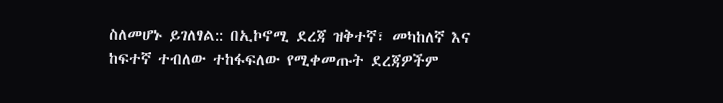ስለመሆኑ ይገለፃል:: በኢኮኖሚ ደረጃ ዝቅተኛ፣ መካከለኛ እና ከፍተኛ ተብለው ተከፋፍለው የሚቀመጡት ደረጃዎችም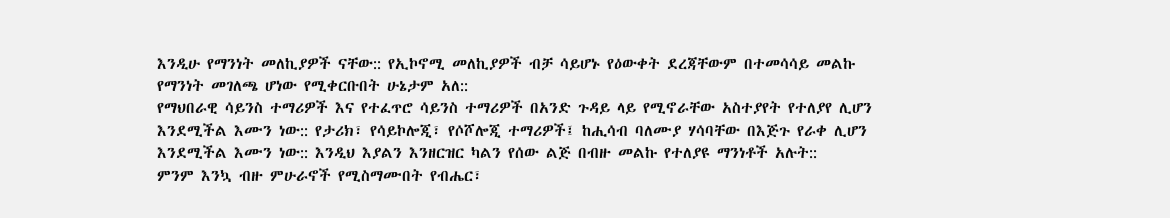እንዲሁ የማንነት መለኪያዎች ናቸው:: የኢኮኖሚ መለኪያዎች ብቻ ሳይሆኑ የዕውቀት ደረጃቸውም በተመሳሳይ መልኩ የማንነት መገለጫ ሆነው የሚቀርቡበት ሁኔታም አለ::
የማህበራዊ ሳይንስ ተማሪዎች እና የተፈጥሮ ሳይንስ ተማሪዎች በአንድ ጉዳይ ላይ የሚኖራቸው አስተያየት የተለያየ ሊሆን እንደሚችል እሙን ነው:: የታሪክ፣ የሳይኮሎጂ፣ የሶሾሎጂ ተማሪዎች፤ ከሒሳብ ባለሙያ ሃሳባቸው በእጅጉ የራቀ ሊሆን እንደሚችል እሙን ነው:: እንዲህ እያልን እንዘርዝር ካልን የሰው ልጅ በብዙ መልኩ የተለያዩ ማንነቶች አሉት::
ምንም እንኳ ብዙ ምሁራኖች የሚስማሙበት የብሔር፣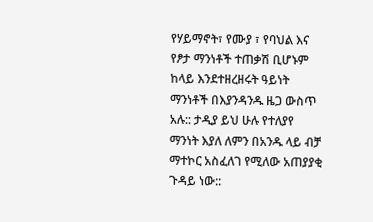የሃይማኖት፣ የሙያ ፣ የባህል እና የፆታ ማንነቶች ተጠቃሽ ቢሆኑም ከላይ እንደተዘረዘሩት ዓይነት ማንነቶች በእያንዳንዱ ዜጋ ውስጥ አሉ:: ታዲያ ይህ ሁሉ የተለያየ ማንነት እያለ ለምን በአንዱ ላይ ብቻ ማተኮር አስፈለገ የሚለው አጠያያቂ ጉዳይ ነው::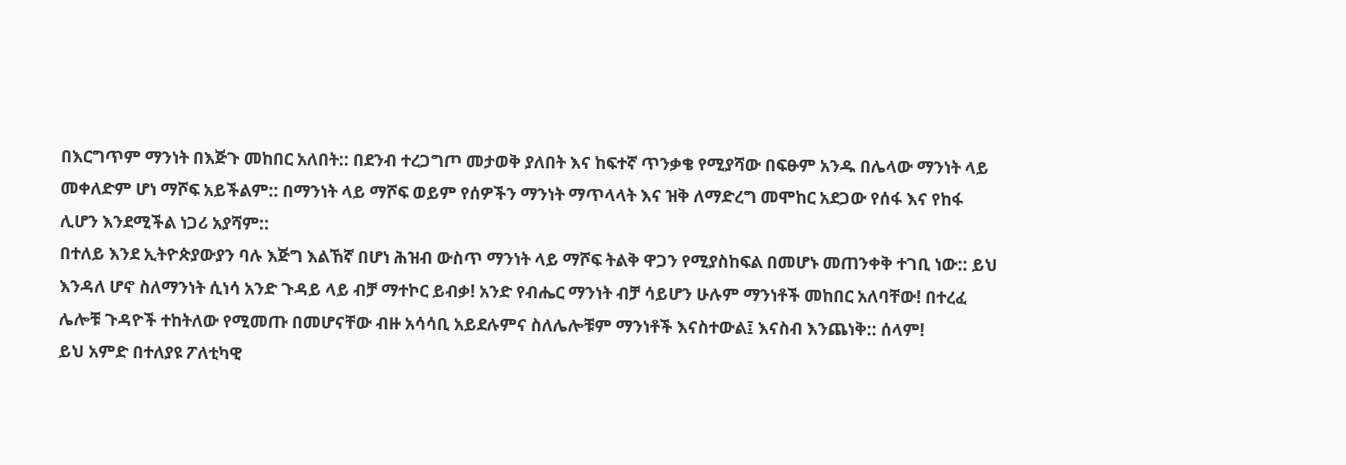በእርግጥም ማንነት በእጅጉ መከበር አለበት:: በደንብ ተረጋግጦ መታወቅ ያለበት እና ከፍተኛ ጥንቃቄ የሚያሻው በፍፁም አንዱ በሌላው ማንነት ላይ መቀለድም ሆነ ማሾፍ አይችልም:: በማንነት ላይ ማሾፍ ወይም የሰዎችን ማንነት ማጥላላት እና ዝቅ ለማድረግ መሞከር አደጋው የሰፋ እና የከፋ ሊሆን እንደሚችል ነጋሪ አያሻም::
በተለይ እንደ ኢትዮጵያውያን ባሉ እጅግ እልኸኛ በሆነ ሕዝብ ውስጥ ማንነት ላይ ማሾፍ ትልቅ ዋጋን የሚያስከፍል በመሆኑ መጠንቀቅ ተገቢ ነው:: ይህ እንዳለ ሆኖ ስለማንነት ሲነሳ አንድ ጉዳይ ላይ ብቻ ማተኮር ይብቃ! አንድ የብሔር ማንነት ብቻ ሳይሆን ሁሉም ማንነቶች መከበር አለባቸው! በተረፈ ሌሎቹ ጉዳዮች ተከትለው የሚመጡ በመሆናቸው ብዙ አሳሳቢ አይደሉምና ስለሌሎቹም ማንነቶች እናስተውል፤ እናስብ እንጨነቅ:: ሰላም!
ይህ አምድ በተለያዩ ፖለቲካዊ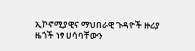ኢኮኖሚያዊና ማህበራዊ ጉዳዮች ዙሪያ ዜጎች ነፃ ሀሳባቸውን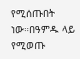የሚሰጡበት ነው።በዓምዱ ላይ የሚወጡ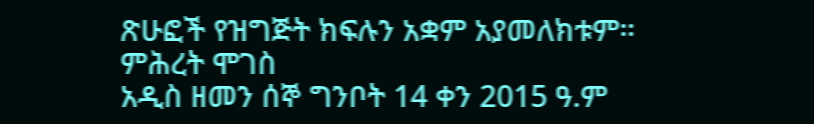ጽሁፎች የዝግጅት ክፍሉን አቋም አያመለክቱም።
ምሕረት ሞገስ
አዲስ ዘመን ሰኞ ግንቦት 14 ቀን 2015 ዓ.ም